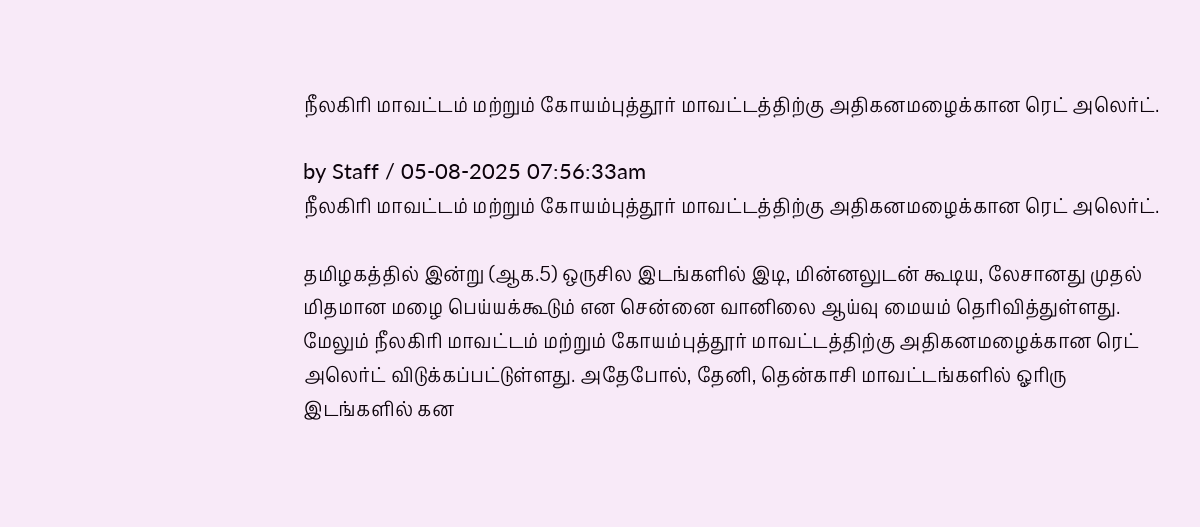நீலகிரி மாவட்டம் மற்றும் கோயம்புத்தூர் மாவட்டத்திற்கு அதிகனமழைக்கான ரெட் அலெர்ட்.

by Staff / 05-08-2025 07:56:33am
நீலகிரி மாவட்டம் மற்றும் கோயம்புத்தூர் மாவட்டத்திற்கு அதிகனமழைக்கான ரெட் அலெர்ட்.

தமிழகத்தில் இன்று (ஆக.5) ஒருசில இடங்களில் இடி, மின்னலுடன் கூடிய, லேசானது முதல் மிதமான மழை பெய்யக்கூடும் என சென்னை வானிலை ஆய்வு மையம் தெரிவித்துள்ளது. மேலும் நீலகிரி மாவட்டம் மற்றும் கோயம்புத்தூர் மாவட்டத்திற்கு அதிகனமழைக்கான ரெட் அலெர்ட் விடுக்கப்பட்டுள்ளது. அதேபோல், தேனி, தென்காசி மாவட்டங்களில் ஓரிரு இடங்களில் கன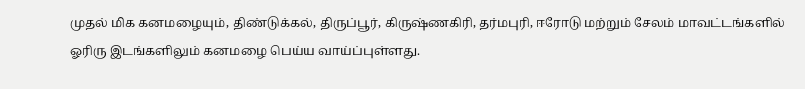முதல் மிக கனமழையும், திண்டுக்கல், திருப்பூர், கிருஷ்ணகிரி, தர்மபுரி, ஈரோடு மற்றும் சேலம் மாவட்டங்களில் ஓரிரு இடங்களிலும் கனமழை பெய்ய வாய்ப்புள்ளது.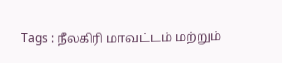Tags : நீலகிரி மாவட்டம் மற்றும்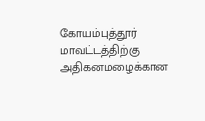கோயம்புத்தூர் மாவட்டத்திற்கு அதிகனமழைக்கான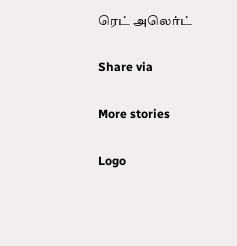ரெட் அலெர்ட்

Share via

More stories

Logo